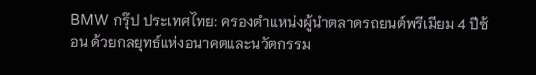BMW กรุ๊ป ประเทศไทย: ครองตำแหน่งผู้นำตลาดรถยนต์พรีเมียม 4 ปีซ้อน ด้วยกลยุทธ์แห่งอนาคตและนวัตกรรม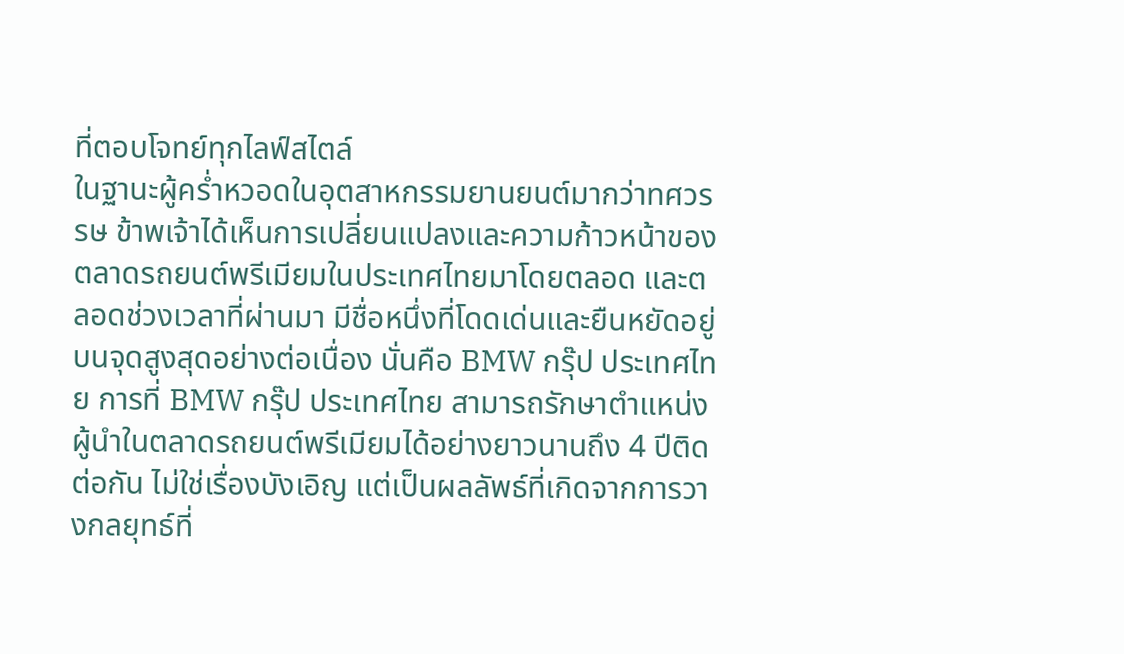ที่ตอบโจทย์ทุกไลฟ์สไตล์
ในฐานะผู้คร่ำหวอดในอุตสาหกรรมยานยนต์มากว่าทศวรรษ ข้าพเจ้าได้เห็นการเปลี่ยนแปลงและความก้าวหน้าของตลาดรถยนต์พรีเมียมในประเทศไทยมาโดยตลอด และตลอดช่วงเวลาที่ผ่านมา มีชื่อหนึ่งที่โดดเด่นและยืนหยัดอยู่บนจุดสูงสุดอย่างต่อเนื่อง นั่นคือ BMW กรุ๊ป ประเทศไทย การที่ BMW กรุ๊ป ประเทศไทย สามารถรักษาตำแหน่งผู้นำในตลาดรถยนต์พรีเมียมได้อย่างยาวนานถึง 4 ปีติดต่อกัน ไม่ใช่เรื่องบังเอิญ แต่เป็นผลลัพธ์ที่เกิดจากการวางกลยุทธ์ที่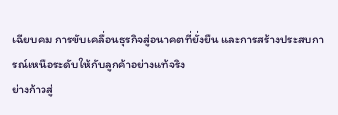เฉียบคม การขับเคลื่อนธุรกิจสู่อนาคตที่ยั่งยืน และการสร้างประสบการณ์เหนือระดับให้กับลูกค้าอย่างแท้จริง
ย่างก้าวสู่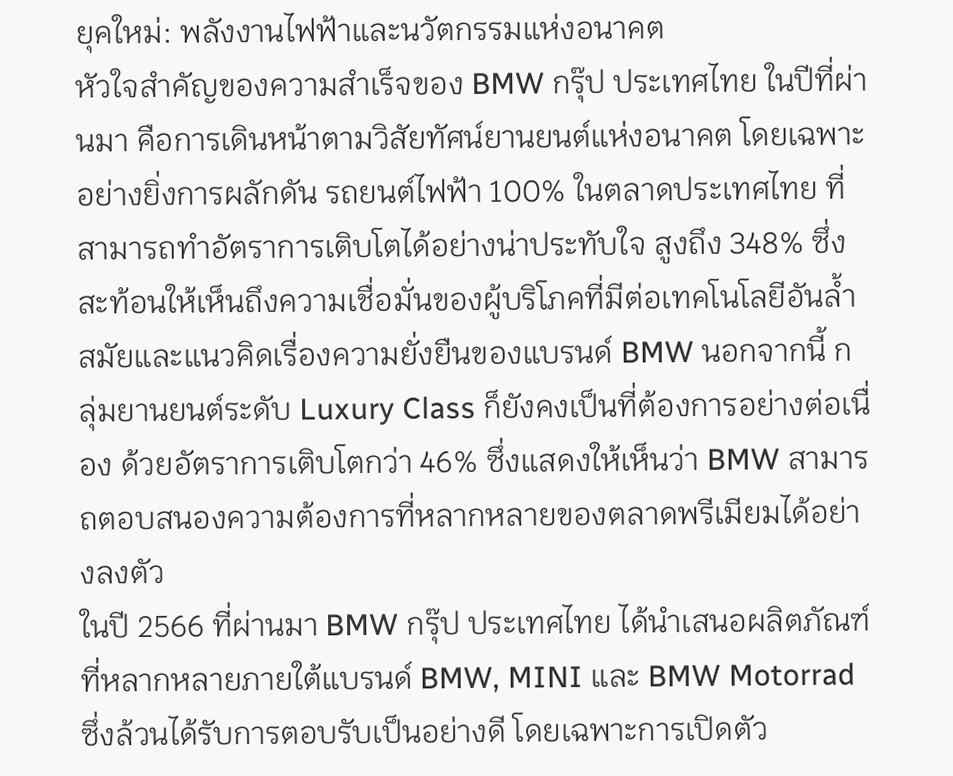ยุคใหม่: พลังงานไฟฟ้าและนวัตกรรมแห่งอนาคต
หัวใจสำคัญของความสำเร็จของ BMW กรุ๊ป ประเทศไทย ในปีที่ผ่านมา คือการเดินหน้าตามวิสัยทัศน์ยานยนต์แห่งอนาคต โดยเฉพาะอย่างยิ่งการผลักดัน รถยนต์ไฟฟ้า 100% ในตลาดประเทศไทย ที่สามารถทำอัตราการเติบโตได้อย่างน่าประทับใจ สูงถึง 348% ซึ่งสะท้อนให้เห็นถึงความเชื่อมั่นของผู้บริโภคที่มีต่อเทคโนโลยีอันล้ำสมัยและแนวคิดเรื่องความยั่งยืนของแบรนด์ BMW นอกจากนี้ กลุ่มยานยนต์ระดับ Luxury Class ก็ยังคงเป็นที่ต้องการอย่างต่อเนื่อง ด้วยอัตราการเติบโตกว่า 46% ซึ่งแสดงให้เห็นว่า BMW สามารถตอบสนองความต้องการที่หลากหลายของตลาดพรีเมียมได้อย่างลงตัว
ในปี 2566 ที่ผ่านมา BMW กรุ๊ป ประเทศไทย ได้นำเสนอผลิตภัณฑ์ที่หลากหลายภายใต้แบรนด์ BMW, MINI และ BMW Motorrad ซึ่งล้วนได้รับการตอบรับเป็นอย่างดี โดยเฉพาะการเปิดตัว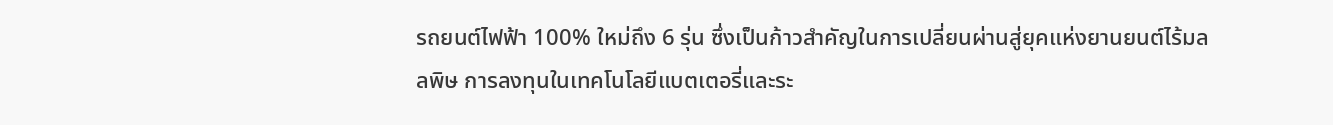รถยนต์ไฟฟ้า 100% ใหม่ถึง 6 รุ่น ซึ่งเป็นก้าวสำคัญในการเปลี่ยนผ่านสู่ยุคแห่งยานยนต์ไร้มลลพิษ การลงทุนในเทคโนโลยีแบตเตอรี่และระ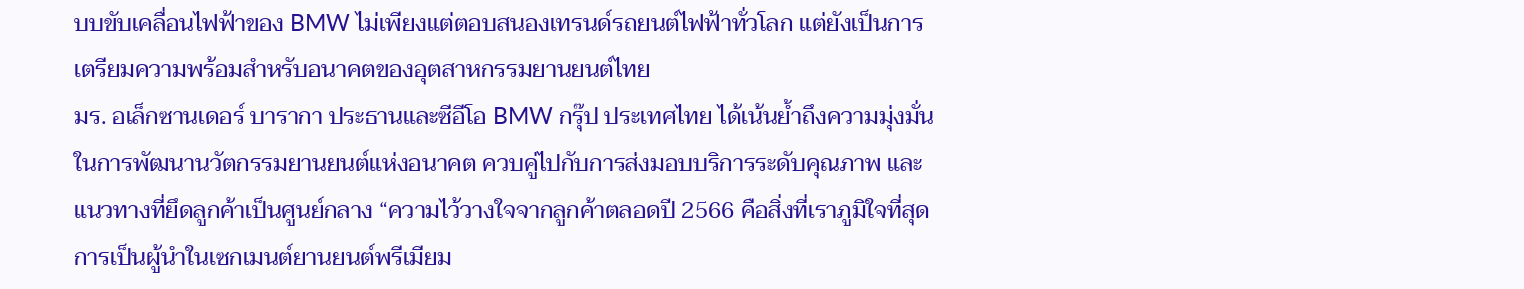บบขับเคลื่อนไฟฟ้าของ BMW ไม่เพียงแต่ตอบสนองเทรนด์รถยนต์ไฟฟ้าทั่วโลก แต่ยังเป็นการเตรียมความพร้อมสำหรับอนาคตของอุตสาหกรรมยานยนต์ไทย
มร. อเล็กซานเดอร์ บารากา ประธานและซีอีโอ BMW กรุ๊ป ประเทศไทย ได้เน้นย้ำถึงความมุ่งมั่นในการพัฒนานวัตกรรมยานยนต์แห่งอนาคต ควบคู่ไปกับการส่งมอบบริการระดับคุณภาพ และแนวทางที่ยึดลูกค้าเป็นศูนย์กลาง “ความไว้วางใจจากลูกค้าตลอดปี 2566 คือสิ่งที่เราภูมิใจที่สุด การเป็นผู้นำในเซกเมนต์ยานยนต์พรีเมียม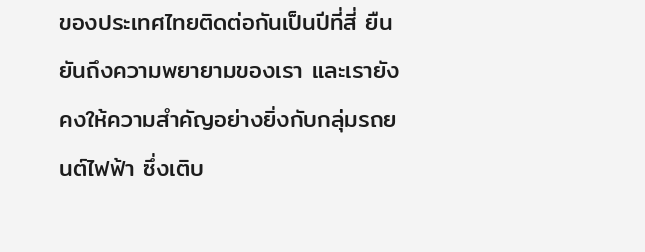ของประเทศไทยติดต่อกันเป็นปีที่สี่ ยืนยันถึงความพยายามของเรา และเรายังคงให้ความสำคัญอย่างยิ่งกับกลุ่มรถยนต์ไฟฟ้า ซึ่งเติบ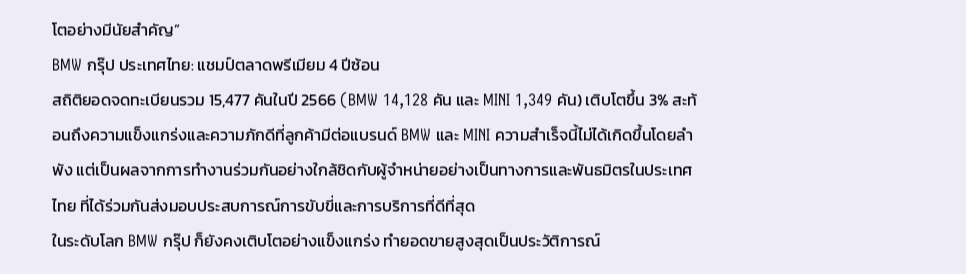โตอย่างมีนัยสำคัญ”
BMW กรุ๊ป ประเทศไทย: แชมป์ตลาดพรีเมียม 4 ปีซ้อน
สถิติยอดจดทะเบียนรวม 15,477 คันในปี 2566 (BMW 14,128 คัน และ MINI 1,349 คัน) เติบโตขึ้น 3% สะท้อนถึงความแข็งแกร่งและความภักดีที่ลูกค้ามีต่อแบรนด์ BMW และ MINI ความสำเร็จนี้ไม่ได้เกิดขึ้นโดยลำพัง แต่เป็นผลจากการทำงานร่วมกันอย่างใกล้ชิดกับผู้จำหน่ายอย่างเป็นทางการและพันธมิตรในประเทศไทย ที่ได้ร่วมกันส่งมอบประสบการณ์การขับขี่และการบริการที่ดีที่สุด
ในระดับโลก BMW กรุ๊ป ก็ยังคงเติบโตอย่างแข็งแกร่ง ทำยอดขายสูงสุดเป็นประวัติการณ์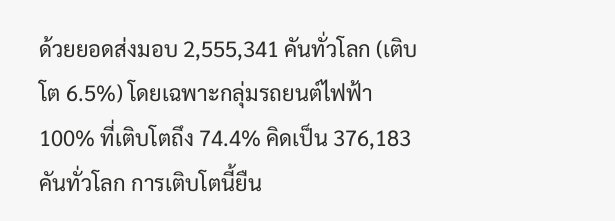ด้วยยอดส่งมอบ 2,555,341 คันทั่วโลก (เติบโต 6.5%) โดยเฉพาะกลุ่มรถยนต์ไฟฟ้า 100% ที่เติบโตถึง 74.4% คิดเป็น 376,183 คันทั่วโลก การเติบโตนี้ยืน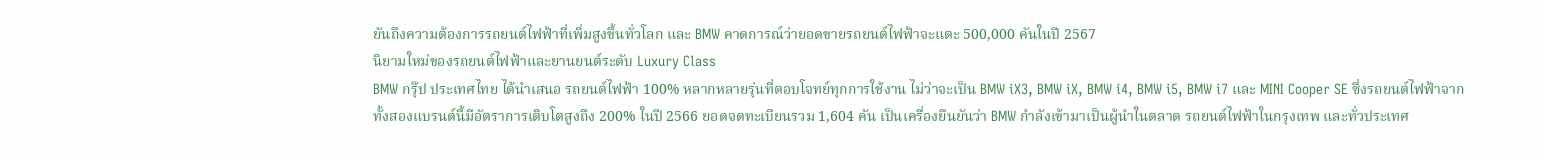ยันถึงความต้องการรถยนต์ไฟฟ้าที่เพิ่มสูงขึ้นทั่วโลก และ BMW คาดการณ์ว่ายอดขายรถยนต์ไฟฟ้าจะแตะ 500,000 คันในปี 2567
นิยามใหม่ของรถยนต์ไฟฟ้าและยานยนต์ระดับ Luxury Class
BMW กรุ๊ป ประเทศไทย ได้นำเสนอ รถยนต์ไฟฟ้า 100% หลากหลายรุ่นที่ตอบโจทย์ทุกการใช้งาน ไม่ว่าจะเป็น BMW iX3, BMW iX, BMW i4, BMW i5, BMW i7 และ MINI Cooper SE ซึ่งรถยนต์ไฟฟ้าจากทั้งสองแบรนด์นี้มีอัตราการเติบโตสูงถึง 200% ในปี 2566 ยอดจดทะเบียนรวม 1,604 คัน เป็นเครื่องยืนยันว่า BMW กำลังเข้ามาเป็นผู้นำในตลาด รถยนต์ไฟฟ้าในกรุงเทพ และทั่วประเทศ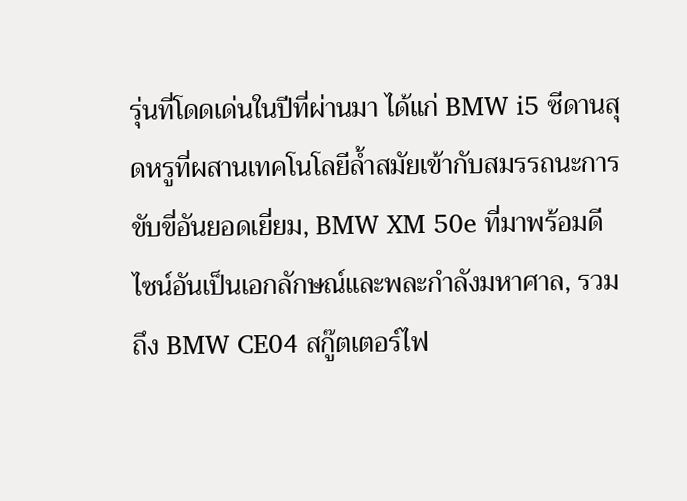รุ่นที่โดดเด่นในปีที่ผ่านมา ได้แก่ BMW i5 ซีดานสุดหรูที่ผสานเทคโนโลยีล้ำสมัยเข้ากับสมรรถนะการขับขี่อันยอดเยี่ยม, BMW XM 50e ที่มาพร้อมดีไซน์อันเป็นเอกลักษณ์และพละกำลังมหาศาล, รวมถึง BMW CE04 สกู๊ตเตอร์ไฟ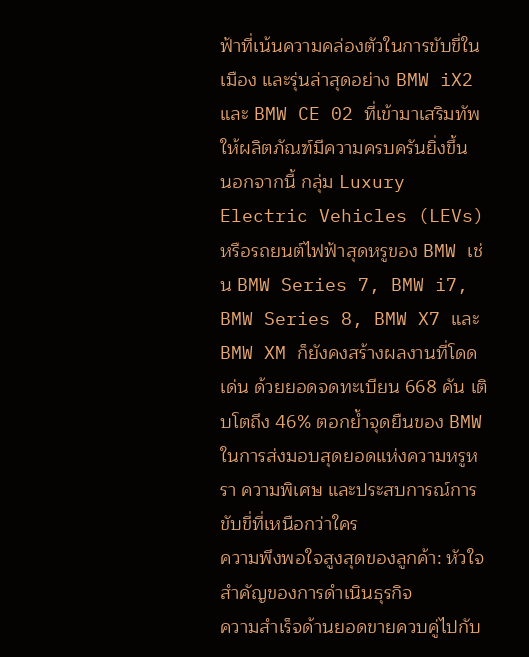ฟ้าที่เน้นความคล่องตัวในการขับขี่ในเมือง และรุ่นล่าสุดอย่าง BMW iX2 และ BMW CE 02 ที่เข้ามาเสริมทัพให้ผลิตภัณฑ์มีความครบครันยิ่งขึ้น
นอกจากนี้ กลุ่ม Luxury Electric Vehicles (LEVs) หรือรถยนต์ไฟฟ้าสุดหรูของ BMW เช่น BMW Series 7, BMW i7, BMW Series 8, BMW X7 และ BMW XM ก็ยังคงสร้างผลงานที่โดดเด่น ด้วยยอดจดทะเบียน 668 คัน เติบโตถึง 46% ตอกย้ำจุดยืนของ BMW ในการส่งมอบสุดยอดแห่งความหรูหรา ความพิเศษ และประสบการณ์การขับขี่ที่เหนือกว่าใคร
ความพึงพอใจสูงสุดของลูกค้า: หัวใจสำคัญของการดำเนินธุรกิจ
ความสำเร็จด้านยอดขายควบคู่ไปกับ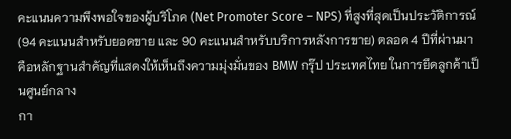คะแนนความพึงพอใจของผู้บริโภค (Net Promoter Score – NPS) ที่สูงที่สุดเป็นประวัติการณ์ (94 คะแนนสำหรับยอดขาย และ 90 คะแนนสำหรับบริการหลังการขาย) ตลอด 4 ปีที่ผ่านมา คือหลักฐานสำคัญที่แสดงให้เห็นถึงความมุ่งมั่นของ BMW กรุ๊ป ประเทศไทย ในการยึดลูกค้าเป็นศูนย์กลาง
กา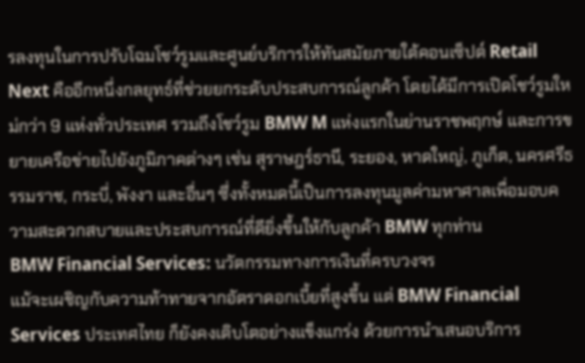รลงทุนในการปรับโฉมโชว์รูมและศูนย์บริการให้ทันสมัยภายใต้คอนเซ็ปต์ Retail Next คืออีกหนึ่งกลยุทธ์ที่ช่วยยกระดับประสบการณ์ลูกค้า โดยได้มีการเปิดโชว์รูมใหม่กว่า 9 แห่งทั่วประเทศ รวมถึงโชว์รูม BMW M แห่งแรกในย่านราชพฤกษ์ และการขยายเครือข่ายไปยังภูมิภาคต่างๆ เช่น สุราษฎร์ธานี, ระยอง, หาดใหญ่, ภูเก็ต, นครศรีธรรมราช, กระบี่, พังงา และอื่นๆ ซึ่งทั้งหมดนี้เป็นการลงทุนมูลค่ามหาศาลเพื่อมอบความสะดวกสบายและประสบการณ์ที่ดียิ่งขึ้นให้กับลูกค้า BMW ทุกท่าน
BMW Financial Services: นวัตกรรมทางการเงินที่ครบวงจร
แม้จะเผชิญกับความท้าทายจากอัตราดอกเบี้ยที่สูงขึ้น แต่ BMW Financial Services ประเทศไทย ก็ยังคงเติบโตอย่างแข็งแกร่ง ด้วยการนำเสนอบริการ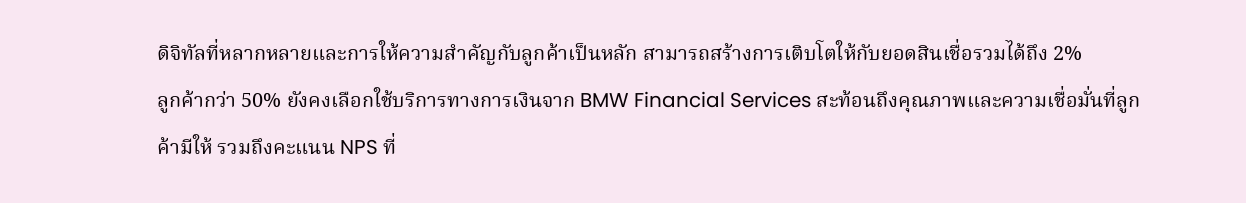ดิจิทัลที่หลากหลายและการให้ความสำคัญกับลูกค้าเป็นหลัก สามารถสร้างการเติบโตให้กับยอดสินเชื่อรวมได้ถึง 2%
ลูกค้ากว่า 50% ยังคงเลือกใช้บริการทางการเงินจาก BMW Financial Services สะท้อนถึงคุณภาพและความเชื่อมั่นที่ลูกค้ามีให้ รวมถึงคะแนน NPS ที่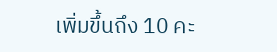เพิ่มขึ้นถึง 10 คะ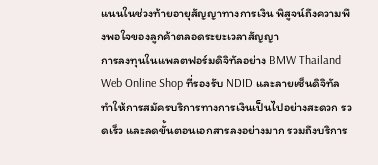แนนในช่วงท้ายอายุสัญญาทางการเงิน พิสูจน์ถึงความพึงพอใจของลูกค้าตลอดระยะเวลาสัญญา
การลงทุนในแพลตฟอร์มดิจิทัลอย่าง BMW Thailand Web Online Shop ที่รองรับ NDID และลายเซ็นดิจิทัล ทำให้การสมัครบริการทางการเงินเป็นไปอย่างสะดวก รวดเร็ว และลดขั้นตอนเอกสารลงอย่างมาก รวมถึงบริการ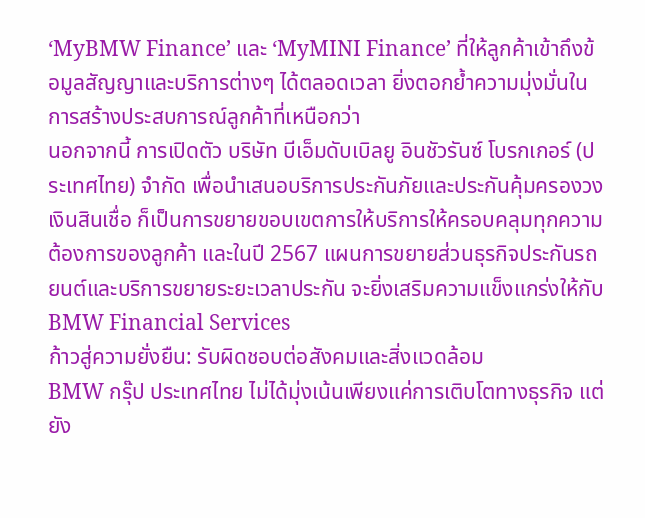‘MyBMW Finance’ และ ‘MyMINI Finance’ ที่ให้ลูกค้าเข้าถึงข้อมูลสัญญาและบริการต่างๆ ได้ตลอดเวลา ยิ่งตอกย้ำความมุ่งมั่นในการสร้างประสบการณ์ลูกค้าที่เหนือกว่า
นอกจากนี้ การเปิดตัว บริษัท บีเอ็มดับเบิลยู อินชัวรันซ์ โบรกเกอร์ (ประเทศไทย) จำกัด เพื่อนำเสนอบริการประกันภัยและประกันคุ้มครองวงเงินสินเชื่อ ก็เป็นการขยายขอบเขตการให้บริการให้ครอบคลุมทุกความต้องการของลูกค้า และในปี 2567 แผนการขยายส่วนธุรกิจประกันรถยนต์และบริการขยายระยะเวลาประกัน จะยิ่งเสริมความแข็งแกร่งให้กับ BMW Financial Services
ก้าวสู่ความยั่งยืน: รับผิดชอบต่อสังคมและสิ่งแวดล้อม
BMW กรุ๊ป ประเทศไทย ไม่ได้มุ่งเน้นเพียงแค่การเติบโตทางธุรกิจ แต่ยัง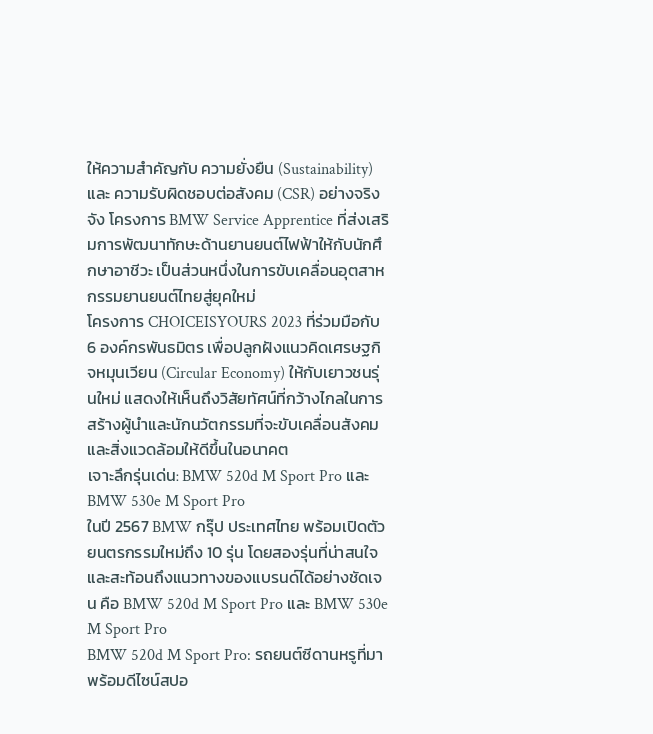ให้ความสำคัญกับ ความยั่งยืน (Sustainability) และ ความรับผิดชอบต่อสังคม (CSR) อย่างจริงจัง โครงการ BMW Service Apprentice ที่ส่งเสริมการพัฒนาทักษะด้านยานยนต์ไฟฟ้าให้กับนักศึกษาอาชีวะ เป็นส่วนหนึ่งในการขับเคลื่อนอุตสาหกรรมยานยนต์ไทยสู่ยุคใหม่
โครงการ CHOICEISYOURS 2023 ที่ร่วมมือกับ 6 องค์กรพันธมิตร เพื่อปลูกฝังแนวคิดเศรษฐกิจหมุนเวียน (Circular Economy) ให้กับเยาวชนรุ่นใหม่ แสดงให้เห็นถึงวิสัยทัศน์ที่กว้างไกลในการสร้างผู้นำและนักนวัตกรรมที่จะขับเคลื่อนสังคมและสิ่งแวดล้อมให้ดีขึ้นในอนาคต
เจาะลึกรุ่นเด่น: BMW 520d M Sport Pro และ BMW 530e M Sport Pro
ในปี 2567 BMW กรุ๊ป ประเทศไทย พร้อมเปิดตัวยนตรกรรมใหม่ถึง 10 รุ่น โดยสองรุ่นที่น่าสนใจและสะท้อนถึงแนวทางของแบรนด์ได้อย่างชัดเจน คือ BMW 520d M Sport Pro และ BMW 530e M Sport Pro
BMW 520d M Sport Pro: รถยนต์ซีดานหรูที่มาพร้อมดีไซน์สปอ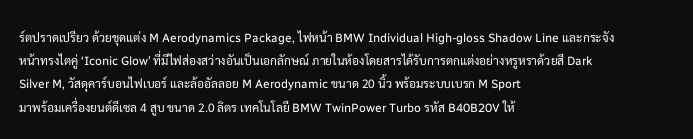ร์ตปราดเปรียว ด้วยชุดแต่ง M Aerodynamics Package, ไฟหน้า BMW Individual High-gloss Shadow Line และกระจังหน้าทรงไตคู่ ‘Iconic Glow’ ที่มีไฟส่องสว่างอันเป็นเอกลักษณ์ ภายในห้องโดยสารได้รับการตกแต่งอย่างหรูหราด้วยสี Dark Silver M, วัสดุคาร์บอนไฟเบอร์ และล้ออัลลอย M Aerodynamic ขนาด 20 นิ้ว พร้อมระบบเบรก M Sport
มาพร้อมเครื่องยนต์ดีเซล 4 สูบ ขนาด 2.0 ลิตร เทคโนโลยี BMW TwinPower Turbo รหัส B40B20V ให้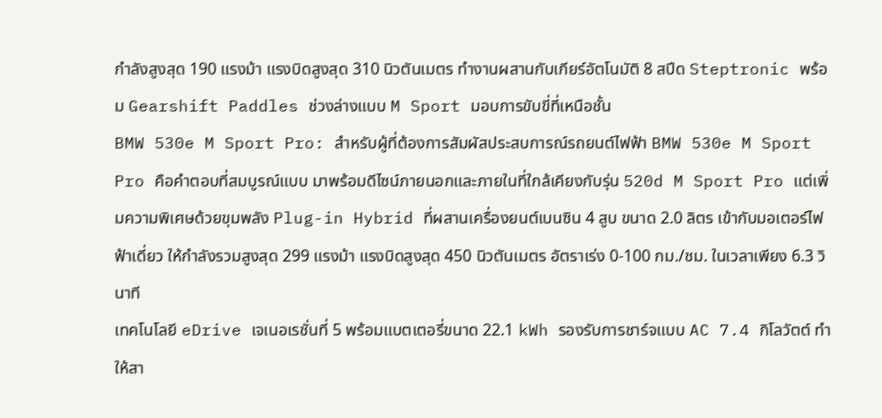กำลังสูงสุด 190 แรงม้า แรงบิดสูงสุด 310 นิวตันเมตร ทำงานผสานกับเกียร์อัตโนมัติ 8 สปีด Steptronic พร้อม Gearshift Paddles ช่วงล่างแบบ M Sport มอบการขับขี่ที่เหนือชั้น
BMW 530e M Sport Pro: สำหรับผู้ที่ต้องการสัมผัสประสบการณ์รถยนต์ไฟฟ้า BMW 530e M Sport Pro คือคำตอบที่สมบูรณ์แบบ มาพร้อมดีไซน์ภายนอกและภายในที่ใกล้เคียงกับรุ่น 520d M Sport Pro แต่เพิ่มความพิเศษด้วยขุมพลัง Plug-in Hybrid ที่ผสานเครื่องยนต์เบนซิน 4 สูบ ขนาด 2.0 ลิตร เข้ากับมอเตอร์ไฟฟ้าเดี่ยว ให้กำลังรวมสูงสุด 299 แรงม้า แรงบิดสูงสุด 450 นิวตันเมตร อัตราเร่ง 0-100 กม./ชม. ในเวลาเพียง 6.3 วินาที
เทคโนโลยี eDrive เจเนอเรชั่นที่ 5 พร้อมแบตเตอรี่ขนาด 22.1 kWh รองรับการชาร์จแบบ AC 7.4 กิโลวัตต์ ทำให้สา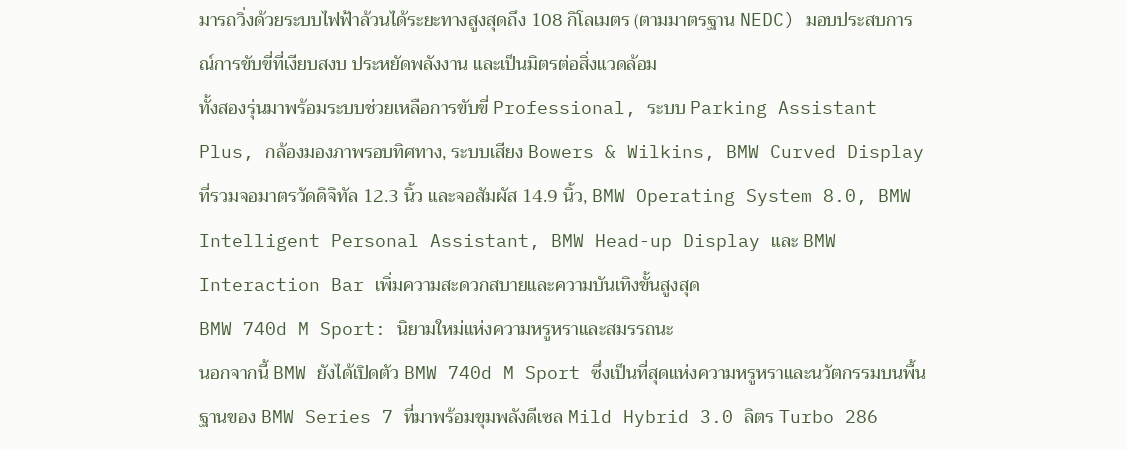มารถวิ่งด้วยระบบไฟฟ้าล้วนได้ระยะทางสูงสุดถึง 108 กิโลเมตร (ตามมาตรฐาน NEDC) มอบประสบการณ์การขับขี่ที่เงียบสงบ ประหยัดพลังงาน และเป็นมิตรต่อสิ่งแวดล้อม
ทั้งสองรุ่นมาพร้อมระบบช่วยเหลือการขับขี่ Professional, ระบบ Parking Assistant Plus, กล้องมองภาพรอบทิศทาง, ระบบเสียง Bowers & Wilkins, BMW Curved Display ที่รวมจอมาตรวัดดิจิทัล 12.3 นิ้ว และจอสัมผัส 14.9 นิ้ว, BMW Operating System 8.0, BMW Intelligent Personal Assistant, BMW Head-up Display และ BMW Interaction Bar เพิ่มความสะดวกสบายและความบันเทิงขั้นสูงสุด
BMW 740d M Sport: นิยามใหม่แห่งความหรูหราและสมรรถนะ
นอกจากนี้ BMW ยังได้เปิดตัว BMW 740d M Sport ซึ่งเป็นที่สุดแห่งความหรูหราและนวัตกรรมบนพื้นฐานของ BMW Series 7 ที่มาพร้อมขุมพลังดีเซล Mild Hybrid 3.0 ลิตร Turbo 286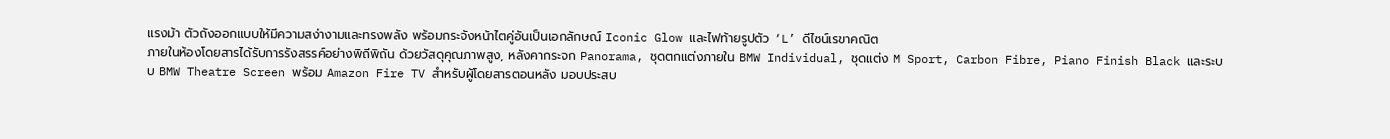แรงม้า ตัวถังออกแบบให้มีความสง่างามและทรงพลัง พร้อมกระจังหน้าไตคู่อันเป็นเอกลักษณ์ Iconic Glow และไฟท้ายรูปตัว ‘L’ ดีไซน์เรขาคณิต
ภายในห้องโดยสารได้รับการรังสรรค์อย่างพิถีพิถัน ด้วยวัสดุคุณภาพสูง, หลังคากระจก Panorama, ชุดตกแต่งภายใน BMW Individual, ชุดแต่ง M Sport, Carbon Fibre, Piano Finish Black และระบบ BMW Theatre Screen พร้อม Amazon Fire TV สำหรับผู้โดยสารตอนหลัง มอบประสบ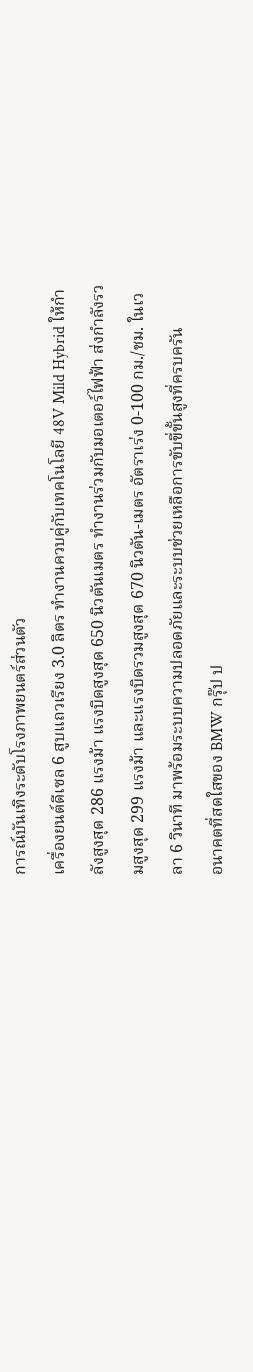การณ์บันเทิงระดับโรงภาพยนตร์ส่วนตัว
เครื่องยนต์ดีเซล 6 สูบแถวเรียง 3.0 ลิตร ทำงานควบคู่กับเทคโนโลยี 48V Mild Hybrid ให้กำลังสูงสุด 286 แรงม้า แรงบิดสูงสุด 650 นิวตันเมตร ทำงานร่วมกับมอเตอร์ไฟฟ้า ส่งกำลังรวมสูงสุด 299 แรงม้า และแรงบิดรวมสูงสุด 670 นิวตัน-เมตร อัตราเร่ง 0-100 กม./ชม. ในเวลา 6 วินาที มาพร้อมระบบความปลอดภัยและระบบช่วยเหลือการขับขี่ขั้นสูงที่ครบครัน
อนาคตที่สดใสของ BMW กรุ๊ป ป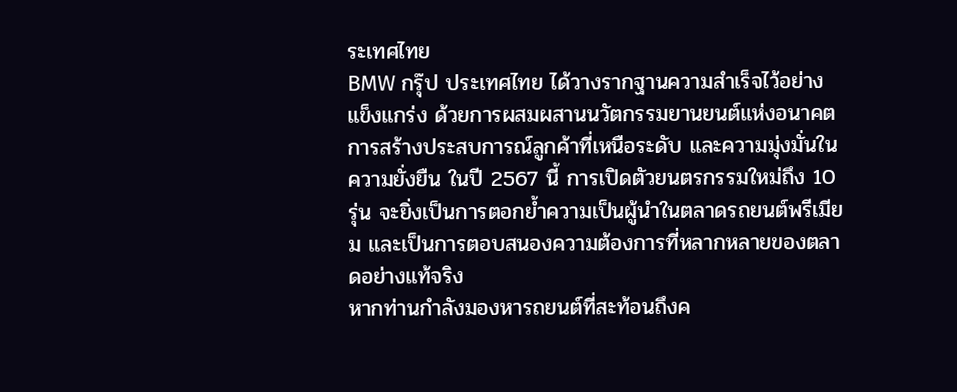ระเทศไทย
BMW กรุ๊ป ประเทศไทย ได้วางรากฐานความสำเร็จไว้อย่างแข็งแกร่ง ด้วยการผสมผสานนวัตกรรมยานยนต์แห่งอนาคต การสร้างประสบการณ์ลูกค้าที่เหนือระดับ และความมุ่งมั่นในความยั่งยืน ในปี 2567 นี้ การเปิดตัวยนตรกรรมใหม่ถึง 10 รุ่น จะยิ่งเป็นการตอกย้ำความเป็นผู้นำในตลาดรถยนต์พรีเมียม และเป็นการตอบสนองความต้องการที่หลากหลายของตลาดอย่างแท้จริง
หากท่านกำลังมองหารถยนต์ที่สะท้อนถึงค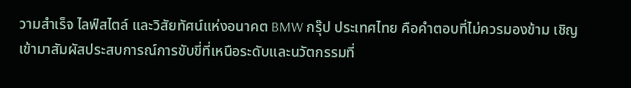วามสำเร็จ ไลฟ์สไตล์ และวิสัยทัศน์แห่งอนาคต BMW กรุ๊ป ประเทศไทย คือคำตอบที่ไม่ควรมองข้าม เชิญเข้ามาสัมผัสประสบการณ์การขับขี่ที่เหนือระดับและนวัตกรรมที่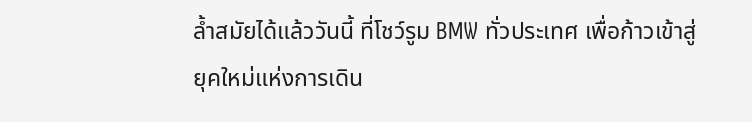ล้ำสมัยได้แล้ววันนี้ ที่โชว์รูม BMW ทั่วประเทศ เพื่อก้าวเข้าสู่ยุคใหม่แห่งการเดิน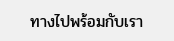ทางไปพร้อมกับเรา